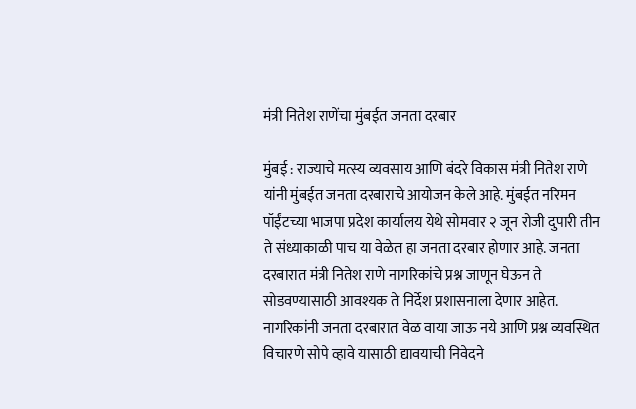मंत्री नितेश राणेंचा मुंबईत जनता दरबार

मुंबई : राज्याचे मत्स्य व्यवसाय आणि बंदरे विकास मंत्री नितेश राणे यांनी मुंबईत जनता दरबाराचे आयोजन केले आहे. मुंबईत नरिमन पॉईंटच्या भाजपा प्रदेश कार्यालय येथे सोमवार २ जून रोजी दुपारी तीन ते संध्याकाळी पाच या वेळेत हा जनता दरबार होणार आहे. जनता दरबारात मंत्री नितेश राणे नागरिकांचे प्रश्न जाणून घेऊन ते सोडवण्यासाठी आवश्यक ते निर्देश प्रशासनाला देणार आहेत. नागरिकांनी जनता दरबारात वेळ वाया जाऊ नये आणि प्रश्न व्यवस्थित विचारणे सोपे व्हावे यासाठी द्यावयाची निवेदने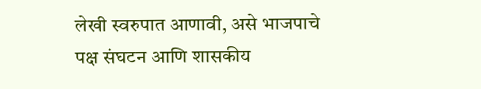लेखी स्वरुपात आणावी, असे भाजपाचे पक्ष संघटन आणि शासकीय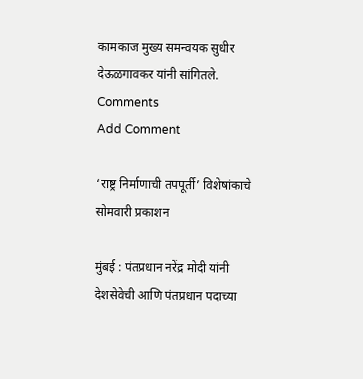कामकाज मुख्य समन्वयक सुधीर देऊळगावकर यांनी सांगितले.
Comments
Add Comment

‘राष्ट्र निर्माणाची तपपूर्ती’ विशेषांकाचे सोमवारी प्रकाशन

मुंबई : पंतप्रधान नरेंद्र मोदी यांनी देशसेवेची आणि पंतप्रधान पदाच्या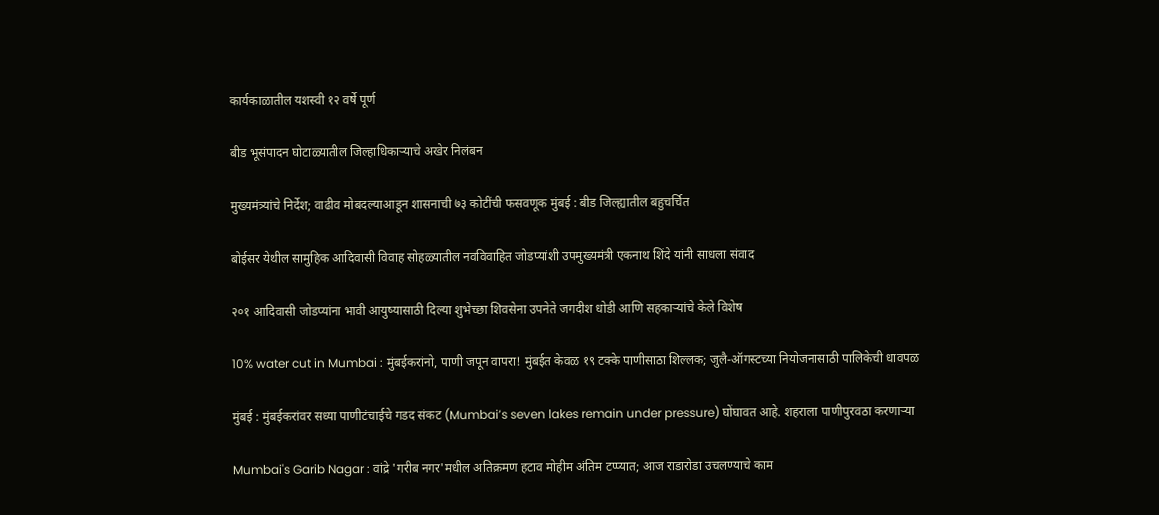कार्यकाळातील यशस्वी १२ वर्षे पूर्ण

बीड भूसंपादन घोटाळ्यातील जिल्हाधिकाऱ्याचे अखेर निलंबन

मुख्यमंत्र्यांचे निर्देश; वाढीव मोबदल्याआडून शासनाची ७३ कोटींची फसवणूक मुंबई : बीड जिल्ह्यातील बहुचर्चित

बोईसर येथील सामुहिक आदिवासी विवाह सोहळ्यातील नवविवाहित जोडप्यांशी उपमुख्यमंत्री एकनाथ शिंदे यांनी साधला संवाद

२०१ आदिवासी जोडप्यांना भावी आयुष्यासाठी दिल्या शुभेच्छा शिवसेना उपनेते जगदीश धोडी आणि सहकाऱ्यांचे केले विशेष

10% water cut in Mumbai : मुंबईकरांनो, पाणी जपून वापरा! मुंबईत केवळ १९ टक्के पाणीसाठा शिल्लक; जुलै-ऑगस्टच्या नियोजनासाठी पालिकेची धावपळ

मुंबई : मुंबईकरांवर सध्या पाणीटंचाईचे गडद संकट (Mumbai’s seven lakes remain under pressure) घोंघावत आहे. शहराला पाणीपुरवठा करणाऱ्या

Mumbai's Garib Nagar : वांद्रे 'गरीब नगर'मधील अतिक्रमण हटाव मोहीम अंतिम टप्प्यात; आज राडारोडा उचलण्याचे काम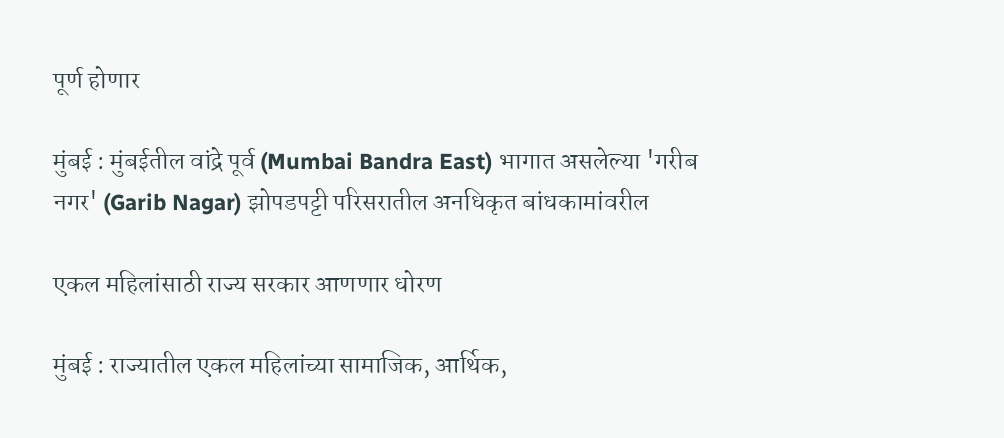पूर्ण होणार

मुंबई : मुंबईतील वांद्रे पूर्व (Mumbai Bandra East) भागात असलेल्या 'गरीब नगर' (Garib Nagar) झोपडपट्टी परिसरातील अनधिकृत बांधकामांवरील

एकल महिलांसाठी राज्य सरकार आणणार धोरण

मुंबई : राज्यातील एकल महिलांच्या सामाजिक, आर्थिक,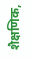शैक्षणिक,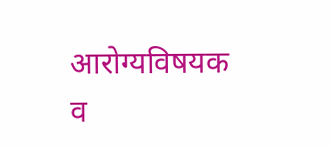आरोग्यविषयक व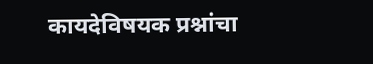कायदेविषयक प्रश्नांचा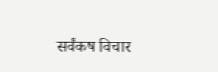सर्वंकष विचार